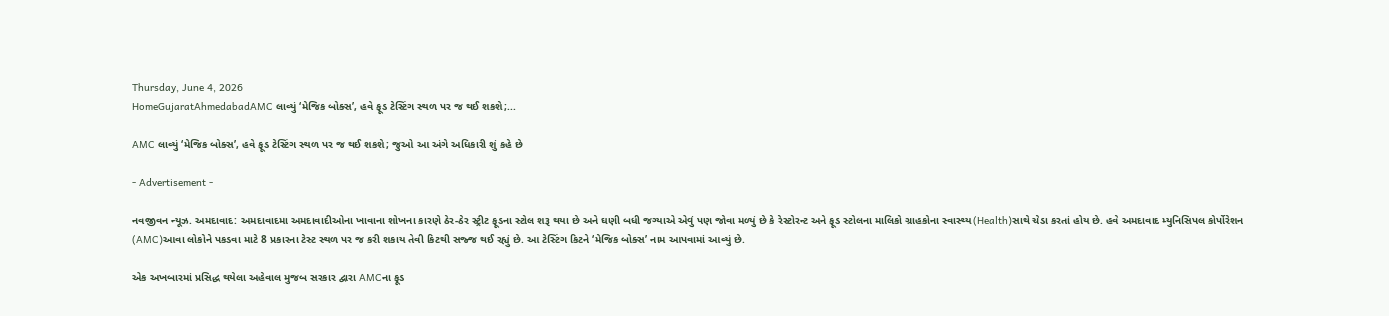Thursday, June 4, 2026
HomeGujaratAhmedabadAMC લાવ્યું ‘મેજિક બોક્સ’, હવે ફૂડ ટેસ્ટિંગ સ્થળ પર જ થઈ શકશે;...

AMC લાવ્યું ‘મેજિક બોક્સ’, હવે ફૂડ ટેસ્ટિંગ સ્થળ પર જ થઈ શકશે; જુઓ આ અંગે અધિકારી શું કહે છે

- Advertisement -

નવજીવન ન્યૂઝ. અમદાવાદ: અમદાવાદમા અમદાવાદીઓના ખાવાના શોખના કારણે ઠેર-ઠેર સ્ટ્રીટ ફૂડના સ્ટોલ શરૂ થયા છે અને ઘણી બધી જગ્યાએ એવું પણ જોવા મળ્યું છે કે રેસ્ટોરન્ટ અને ફૂડ સ્ટોલના માલિકો ગ્રાહકોના સ્વાસ્થ્ય(Health)સાથે ચેડા કરતાં હોય છે. હવે અમદાવાદ મ્યુનિસિપલ કોર્પોરેશન (AMC)આવા લોકોને પકડવા માટે 8 પ્રકારના ટેસ્ટ સ્થળ પર જ કરી શકાય તેવી કિટથી સજ્જ થઈ રહ્યું છે. આ ટેસ્ટિંગ કિટને ‘મેજિક બોક્સ’ નામ આપવામાં આવ્યું છે.

એક અખબારમાં પ્રસિદ્ધ થયેલા અહેવાલ મુજબ સરકાર દ્વારા AMCના ફૂડ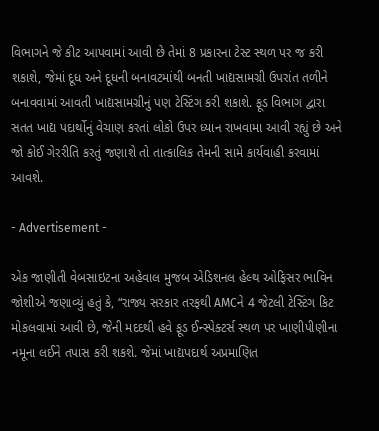વિભાગને જે કીટ આપવામાં આવી છે તેમાં 8 પ્રકારના ટેસ્ટ સ્થળ પર જ કરી શકાશે, જેમાં દૂધ અને દૂધની બનાવટમાંથી બનતી ખાદ્યસામગ્રી ઉપરાંત તળીને બનાવવામાં આવતી ખાદ્યસામગ્રીનું પણ ટેસ્ટિંગ કરી શકાશે. ફૂડ વિભાગ દ્વારા સતત ખાદ્ય પદાર્થોનું વેચાણ કરતાં લોકો ઉપર ધ્યાન રાખવામા આવી રહ્યું છે અને જો કોઈ ગેરરીતિ કરતું જણાશે તો તાત્કાલિક તેમની સામે કાર્યવાહી કરવામાં આવશે.

- Advertisement -

એક જાણીતી વેબસાઇટના અહેવાલ મુજબ એડિશનલ હેલ્થ ઓફિસર ભાવિન જોશીએ જણાવ્યું હતું કે, “રાજ્ય સરકાર તરફથી AMCને 4 જેટલી ટેસ્ટિંગ કિટ મોકલવામાં આવી છે, જેની મદદથી હવે ફૂડ ઈન્સ્પેક્ટર્સ સ્થળ પર ખાણીપીણીના નમૂના લઈને તપાસ કરી શકશે. જેમાં ખાદ્યપદાર્થ અપ્રમાણિત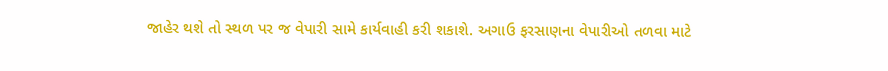જાહેર થશે તો સ્થળ પર જ વેપારી સામે કાર્યવાહી કરી શકાશે. અગાઉ ફરસાણના વેપારીઓ તળવા માટે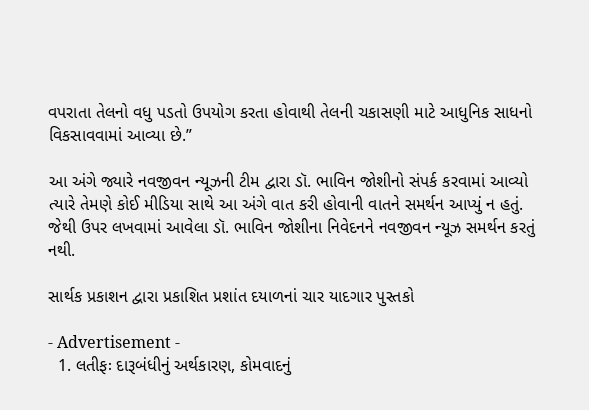વપરાતા તેલનો વધુ પડતો ઉપયોગ કરતા હોવાથી તેલની ચકાસણી માટે આધુનિક સાધનો વિકસાવવામાં આવ્યા છે.”

આ અંગે જ્યારે નવજીવન ન્યૂઝની ટીમ દ્વારા ડૉ. ભાવિન જોશીનો સંપર્ક કરવામાં આવ્યો ત્યારે તેમણે કોઈ મીડિયા સાથે આ અંગે વાત કરી હોવાની વાતને સમર્થન આપ્યું ન હતું. જેથી ઉપર લખવામાં આવેલા ડૉ. ભાવિન જોશીના નિવેદનને નવજીવન ન્યૂઝ સમર્થન કરતું નથી.

સાર્થક પ્રકાશન દ્વારા પ્રકાશિત પ્રશાંત દયાળનાં ચાર યાદગાર પુસ્તકો

- Advertisement -
  1. લતીફઃ દારૂબંધીનું અર્થકારણ, કોમવાદનું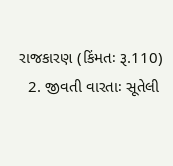રાજકારણ (કિંમતઃ રૂ.110)
  2. જીવતી વારતાઃ સૂતેલી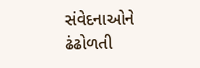સંવેદનાઓને ઢંઢોળતી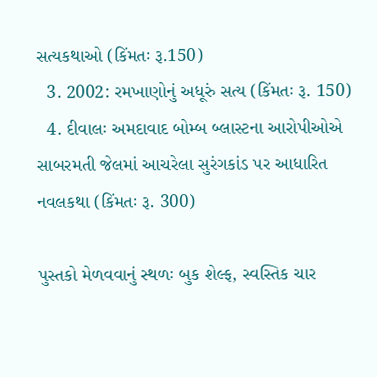સત્યકથાઓ (કિંમતઃ રૂ.150)
  3. 2002: રમખાણોનું અધૂરું સત્ય (કિંમતઃ રૂ. 150)
  4. દીવાલઃ અમદાવાદ બોમ્બ બ્લાસ્ટના આરોપીઓએ સાબરમતી જેલમાં આચરેલા સુરંગકાંડ પર આધારિત નવલકથા (કિંમતઃ રૂ. 300)

પુસ્તકો મેળવવાનું સ્થળઃ બુક શેલ્ફ, સ્વસ્તિક ચાર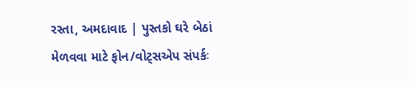રસ્તા, અમદાવાદ | પુસ્તકો ઘરે બેઠાં મેળવવા માટે ફોન/વોટ્સએપ સંપર્કઃ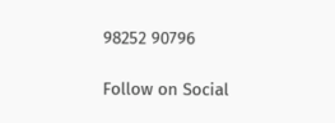98252 90796

Follow on Social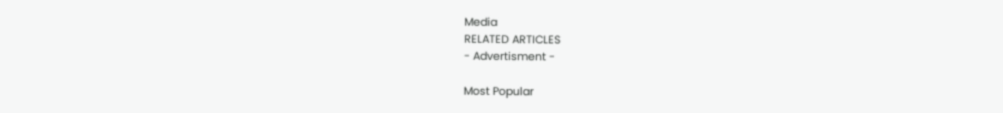Media
RELATED ARTICLES
- Advertisment -

Most Popular